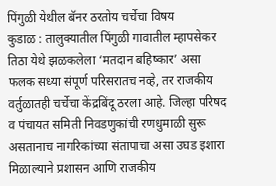पिंगुळी येथील बॅनर ठरतोय चर्चेचा विषय
कुडाळ : तालुक्यातील पिंगुळी गावातील म्हापसेकर तिठा येथे झळकलेला ‘मतदान बहिष्कार’ असा फलक सध्या संपूर्ण परिसरातच नव्हे, तर राजकीय वर्तुळातही चर्चेचा केंद्रबिंदू ठरला आहे. जिल्हा परिषद व पंचायत समिती निवडणुकांची रणधुमाळी सुरू असतानाच नागरिकांच्या संतापाचा असा उघड इशारा मिळाल्याने प्रशासन आणि राजकीय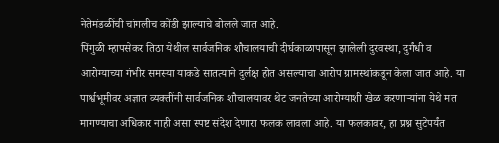नेतेमंडळींची चांगलीच कोंडी झाल्याचे बोलले जात आहे.
पिंगुळी म्हापसेकर तिठा येथील सार्वजनिक शौचालयाची दीर्घकाळापासून झालेली दुरवस्था, दुर्गंधी व आरोग्याच्या गंभीर समस्या याकडे सातत्याने दुर्लक्ष होत असल्याचा आरोप ग्रामस्थांकडून केला जात आहे. या पार्श्वभूमीवर अज्ञात व्यक्तींनी सार्वजनिक शौचालयावर थेट जनतेच्या आरोग्याशी खेळ करणाऱ्यांना येथे मत मागण्याचा अधिकार नाही असा स्पष्ट संदेश देणारा फलक लावला आहे. या फलकावर, हा प्रश्न सुटेपर्यंत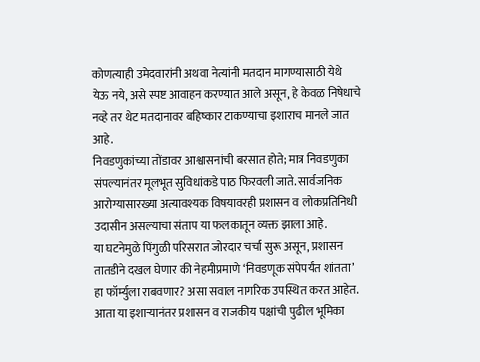कोणत्याही उमेदवारांनी अथवा नेत्यांनी मतदान मागण्यासाठी येथे येऊ नये, असे स्पष्ट आवाहन करण्यात आले असून, हे केवळ निषेधाचे नव्हे तर थेट मतदानावर बहिष्कार टाकण्याचा इशाराच मानले जात आहे.
निवडणुकांच्या तोंडावर आश्वासनांची बरसात होते; मात्र निवडणुका संपल्यानंतर मूलभूत सुविधांकडे पाठ फिरवली जाते. सार्वजनिक आरोग्यासारख्या अत्यावश्यक विषयावरही प्रशासन व लोकप्रतिनिधी उदासीन असल्याचा संताप या फलकातून व्यक्त झाला आहे.
या घटनेमुळे पिंगुळी परिसरात जोरदार चर्चा सुरू असून, प्रशासन तातडीने दखल घेणार की नेहमीप्रमाणे ‘निवडणूक संपेपर्यंत शांतता’ हा फॉर्म्युला राबवणार? असा सवाल नागरिक उपस्थित करत आहेत. आता या इशाऱ्यानंतर प्रशासन व राजकीय पक्षांची पुढील भूमिका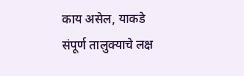काय असेल, याकडे संपूर्ण तालुक्याचे लक्ष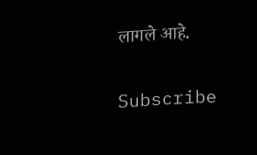लागले आहे.


Subscribe